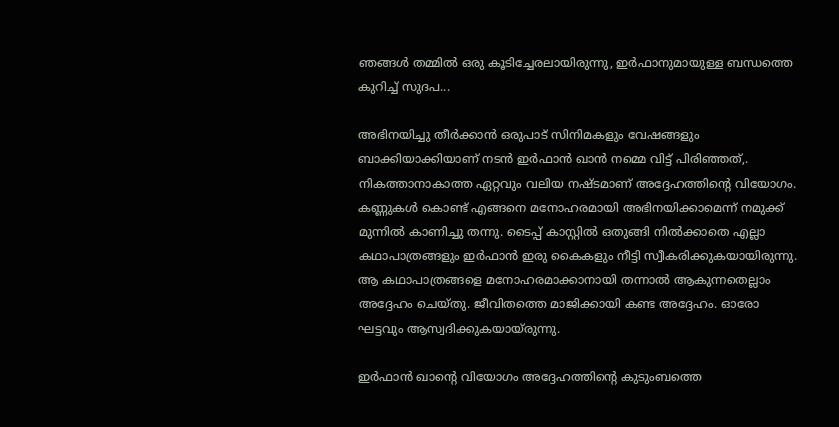ഞങ്ങൾ തമ്മിൽ ഒരു കൂടിച്ചേരലായിരുന്നു, ഇർഫാനുമായുള്ള ബന്ധത്തെ കുറിച്ച് സുദപ...

അഭിനയിച്ചു തീർക്കാൻ ഒരുപാട് സിനിമകളും വേഷങ്ങളും ബാക്കിയാക്കിയാണ് നടൻ ഇർഫാൻ ഖാൻ നമ്മെ വിട്ട് പിരിഞ്ഞത്,. നികത്താനാകാത്ത ഏറ്റവും വലിയ നഷ്ടമാണ് അദ്ദേഹത്തിന്റെ വിയോഗം. കണ്ണുകൾ കൊണ്ട് എങ്ങനെ മനോഹരമായി അഭിനയിക്കാമെന്ന് നമുക്ക് മുന്നിൽ കാണിച്ചു തന്നു. ടൈപ്പ് കാസ്റ്റിൽ ഒതുങ്ങി നിൽക്കാതെ എല്ലാ കഥാപാത്രങ്ങളും ഇർഫാൻ ഇരു കൈകളും നീട്ടി സ്വീകരിക്കുകയായിരുന്നു. ആ കഥാപാത്രങ്ങളെ മനോഹരമാക്കാനായി തന്നാൽ ആകുന്നതെല്ലാം അദ്ദേഹം ചെയ്തു. ജീവിതത്തെ മാജിക്കായി കണ്ട അദ്ദേഹം. ഓരോ ഘട്ടവും ആസ്വദിക്കുകയായ്രുന്നു.

ഇർഫാൻ ഖാന്റെ വിയോഗം അദ്ദേഹത്തിന്റെ കുടുംബത്തെ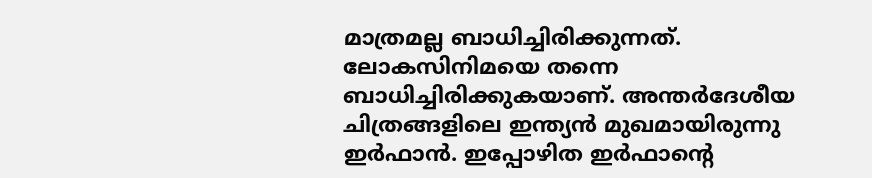മാത്രമല്ല ബാധിച്ചിരിക്കുന്നത്. ലോകസിനിമയെ തന്നെ ബാധിച്ചിരിക്കുകയാണ്. അന്തർദേശീയ ചിത്രങ്ങളിലെ ഇന്ത്യൻ മുഖമായിരുന്നു ഇർഫാൻ. ഇപ്പോഴിത ഇർഫാന്റെ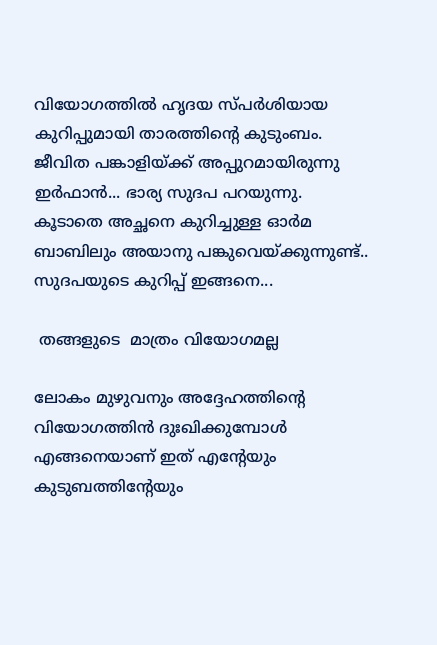വിയോഗത്തിൽ ഹൃദയ സ്പർശിയായ കുറിപ്പുമായി താരത്തിന്റെ കുടുംബം. ജീവിത പങ്കാളിയ്ക്ക് അപ്പുറമായിരുന്നു ഇർഫാൻ... ഭാര്യ സുദപ പറയുന്നു. കൂടാതെ അച്ഛനെ കുറിച്ചുള്ള ഓർമ ബാബിലും അയാനു പങ്കുവെയ്ക്കുന്നുണ്ട്.. സുദപയുടെ കുറിപ്പ് ഇങ്ങനെ...

 തങ്ങളുടെ  മാത്രം വിയോഗമല്ല

ലോകം മുഴുവനും അദ്ദേഹത്തിന്റെ വിയോഗത്തിൻ ദുഃഖിക്കുമ്പോൾ എങ്ങനെയാണ് ഇത് എന്റേയും കുടുബത്തിന്റേയും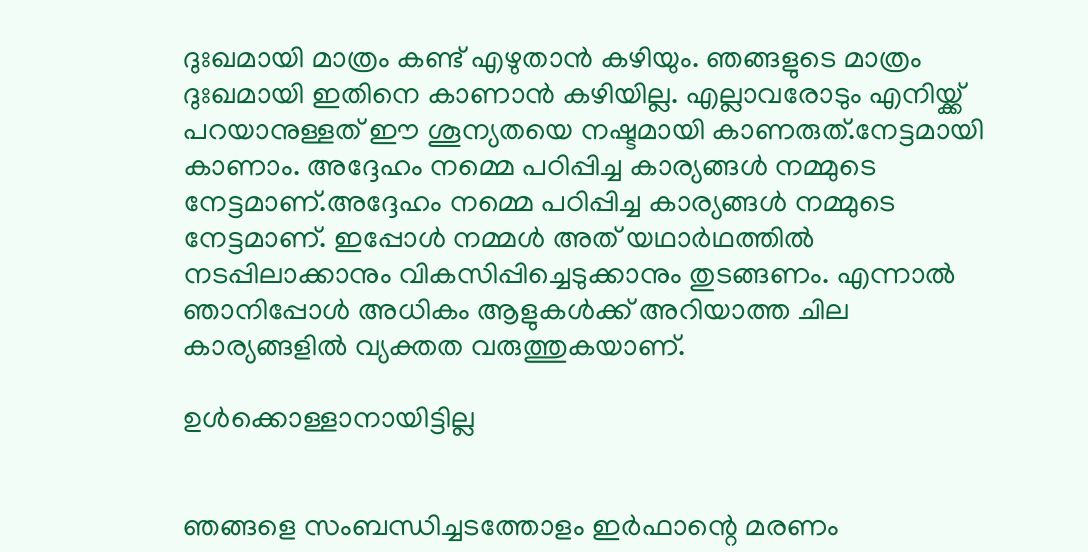ദുഃഖമായി മാത്രം കണ്ട് എഴുതാൻ കഴിയും. ഞങ്ങളുടെ മാത്രം ദുഃഖമായി ഇതിനെ കാണാൻ കഴിയില്ല. എല്ലാവരോടും എനിയ്ക്ക് പറയാനുള്ളത് ഈ ശൂന്യതയെ നഷ്ടമായി കാണരുത്.നേട്ടമായി കാണാം. അദ്ദേഹം നമ്മെ പഠിപ്പിച്ച കാര്യങ്ങൾ നമ്മുടെ നേട്ടമാണ്.അദ്ദേഹം നമ്മെ പഠിപ്പിച്ച കാര്യങ്ങൾ നമ്മുടെ നേട്ടമാണ്. ഇപ്പോൾ നമ്മൾ അത് യഥാർഥത്തിൽ നടപ്പിലാക്കാനും വികസിപ്പിച്ചെടുക്കാനും തുടങ്ങണം. എന്നാൽ ഞാനിപ്പോൾ അധികം ആളുകൾക്ക് അറിയാത്ത ചില കാര്യങ്ങളിൽ വ്യക്തത വരുത്തുകയാണ്.

ഉൾക്കൊള്ളാനായിട്ടില്ല


ഞങ്ങളെ സംബന്ധിച്ചടത്തോളം ഇർഫാന്റെ മരണം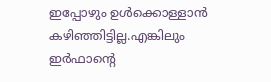ഇപ്പോഴും ഉൾക്കൊള്ളാൻ കഴിഞ്ഞിട്ടില്ല.എങ്കിലും ഇർഫാന്റെ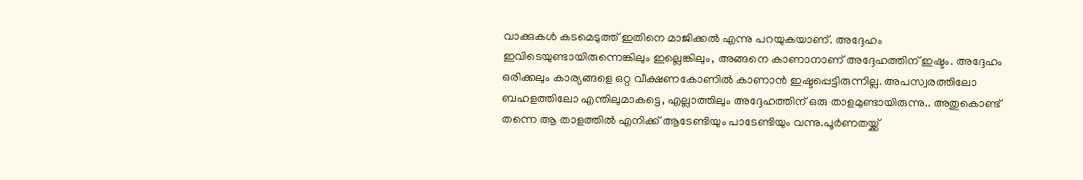വാക്കുകൾ കടമെടുത്ത് ഇതിനെ മാജിക്കൽ എന്നു പറയുകയാണ്. അദ്ദേഹം ഇവിടെയുണ്ടായിരുന്നെങ്കിലും ഇല്ലെങ്കിലും, അങ്ങനെ കാണാനാണ് അദ്ദേഹത്തിന് ഇഷ്ടം. അദ്ദേഹം ഒരിക്കലും കാര്യങ്ങളെ ഒറ്റ വീക്ഷണകോണിൽ കാണാൻ ഇഷ്ടപ്പെട്ടിരുന്നില്ല. അപസ്വരത്തിലോ ബഹളത്തിലോ എന്തിലുമാകട്ടെ, എല്ലാത്തിലും അദ്ദേഹത്തിന് ഒരു താളമുണ്ടായിരുന്നു.. അതുകൊണ്ട് തന്നെ ആ താളത്തിൽ എനിക്ക് ആടേണ്ടിയും പാടേണ്ടിയും വന്നു.പൂർണതയ്ക്ക്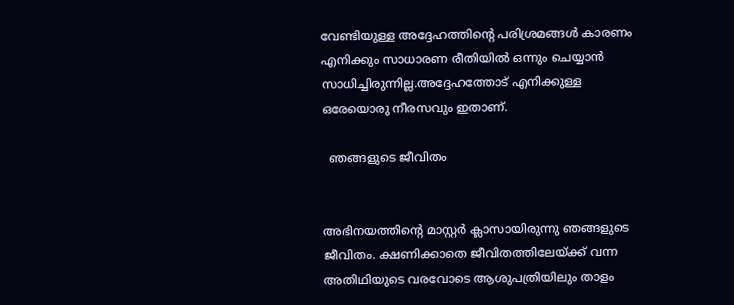വേണ്ടിയുള്ള അദ്ദേഹത്തിന്റെ പരിശ്രമങ്ങൾ കാരണം എനിക്കും സാധാരണ രീതിയിൽ ഒന്നും ചെയ്യാൻ സാധിച്ചിരുന്നില്ല.അദ്ദേഹത്തോട് എനിക്കുള്ള ഒരേയൊരു നീരസവും ഇതാണ്.

  ഞങ്ങളുടെ ജീവിതം


അഭിനയത്തിന്റെ മാസ്റ്റർ ക്ലാസായിരുന്നു ഞങ്ങളുടെ ജീവിതം. ക്ഷണിക്കാതെ ജീവിതത്തിലേയ്ക്ക് വന്ന അതിഥിയുടെ വരവോടെ ആശുപത്രിയിലും താളം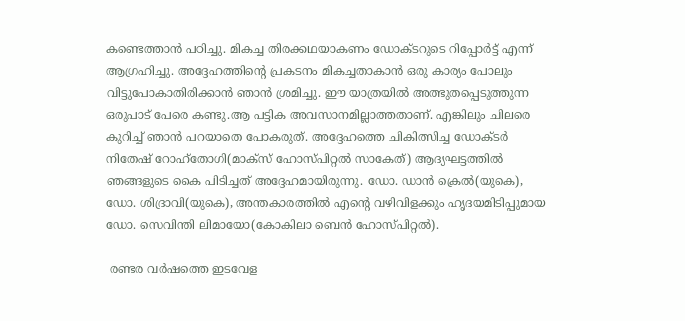കണ്ടെത്താൻ പഠിച്ചു. മികച്ച തിരക്കഥയാകണം ഡോക്ടറുടെ റിപ്പോർട്ട് എന്ന് ആഗ്രഹിച്ചു. അദ്ദേഹത്തിന്റെ പ്രകടനം മികച്ചതാകാൻ ഒരു കാര്യം പോലും വിട്ടുപോകാതിരിക്കാൻ ഞാൻ ശ്രമിച്ചു. ഈ യാത്രയിൽ അത്ഭുതപ്പെടുത്തുന്ന ഒരുപാട് പേരെ കണ്ടു.ആ പട്ടിക അവസാനമില്ലാത്തതാണ്. എങ്കിലും ചിലരെ കുറിച്ച് ഞാൻ പറയാതെ പോകരുത്. അദ്ദേഹത്തെ ചികിത്സിച്ച ഡോക്ടർ നിതേഷ് റോഹ്തോഗി(മാക്സ് ഹോസ്പിറ്റൽ സാകേത്) ആദ്യഘട്ടത്തിൽ ഞങ്ങളുടെ കൈ പിടിച്ചത് അദ്ദേഹമായിരുന്നു. ഡോ. ഡാൻ ക്രെൽ(യുകെ), ഡോ. ശിദ്രാവി(യുകെ), അന്തകാരത്തിൽ എന്റെ വഴിവിളക്കും ഹൃദയമിടിപ്പുമായ ഡോ. സെവിന്തി ലിമായോ(കോകിലാ ബെൻ ഹോസ്പിറ്റൽ).

 രണ്ടര വർഷത്തെ ഇടവേള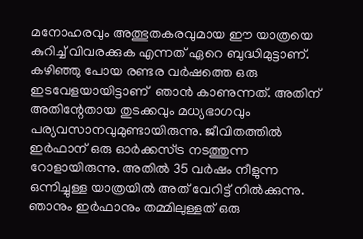മനോഹരവും അത്ഭുതകരവുമായ ഈ യാത്രയെ കുറിച്ച് വിവരക്കുക എന്നത് ഏറെ ബുദ്ധിമുട്ടാണ്. കഴിഞ്ഞു പോയ രണ്ടര വർഷത്തെ ഒരു ഇടവേളയായിട്ടാണ് ‍ ഞാൻ കാണുന്നത്. അതിന് അതിന്റേതായ തുടക്കവും മധ്യഭാഗവും പര്യവസാനവുമുണ്ടായിരുന്നു. ജീവിതത്തിൽ ഇർഫാന് ഒരു ഓർക്കസ്ട്ര നടത്തുന്ന റോളായിരുന്നു. അതിൽ 35 വർഷം നീളുന്ന ഒന്നിച്ചുള്ള യാത്രയിൽ അത് വേറിട്ട് നിൽക്കുന്നു. ഞാനും ഇർഫാനും തമ്മിലുള്ളത് ഒരു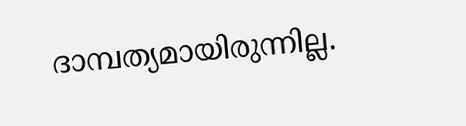ദാമ്പത്യമായിരുന്നില്ല.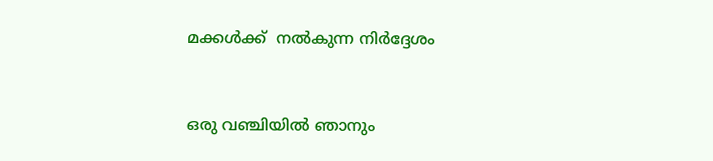മക്കൾക്ക്  നൽകുന്ന നിർദ്ദേശം


ഒരു വഞ്ചിയിൽ ഞാനും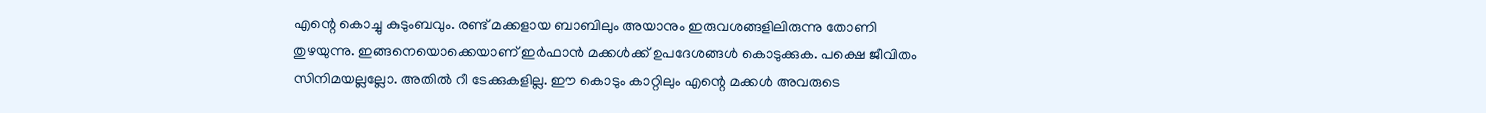എന്റെ കൊച്ചു കുടുംബവും. രണ്ട് മക്കളായ ബാബിലും അയാനും ഇരുവശങ്ങളിലിരുന്നു തോണി തുഴയുന്നു. ഇങ്ങനെയൊക്കെയാണ് ഇർഫാൻ മക്കൾക്ക് ഉപദേശങ്ങൾ കൊടുക്കുക. പക്ഷെ ജീവിതം സിനിമയല്ലല്ലോ. അതിൽ റീ ടേക്കുകളില്ല. ഈ കൊടും കാറ്റിലും എന്റെ മക്കൾ അവരുടെ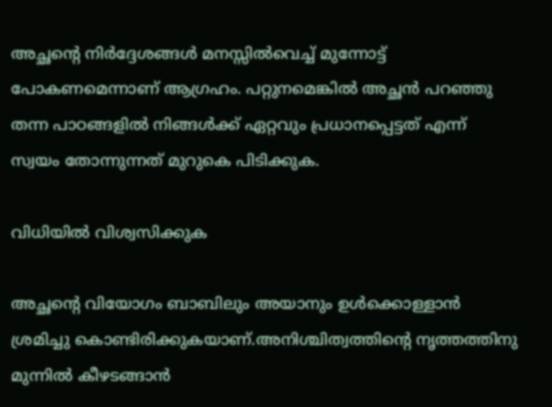അച്ഛന്റെ നിർദ്ദേശങ്ങൾ മനസ്സിൽവെച്ച് മുന്നോട്ട് പോകണമെന്നാണ് ആഗ്രഹം. പറ്റുനമെങ്കിൽ അച്ഛൻ പറഞ്ഞു തന്ന പാഠങ്ങളിൽ നിങ്ങൾക്ക് ഏറ്റവും പ്രധാനപ്പെട്ടത് എന്ന് സ്വയം തോന്നുന്നത് മുറുകെ പിടിക്കുക.

വിധിയിൽ വിശ്വസിക്കുക

അച്ഛന്റെ വിയോഗം ബാബിലും അയാനും ഉൾക്കൊള്ളാൻ ശ്രമിച്ചു കൊണ്ടിരിക്കുകയാണ്.അനിശ്ചിത്വത്തിന്റെ നൃത്തത്തിനു മുന്നിൽ കീഴടങ്ങാൻ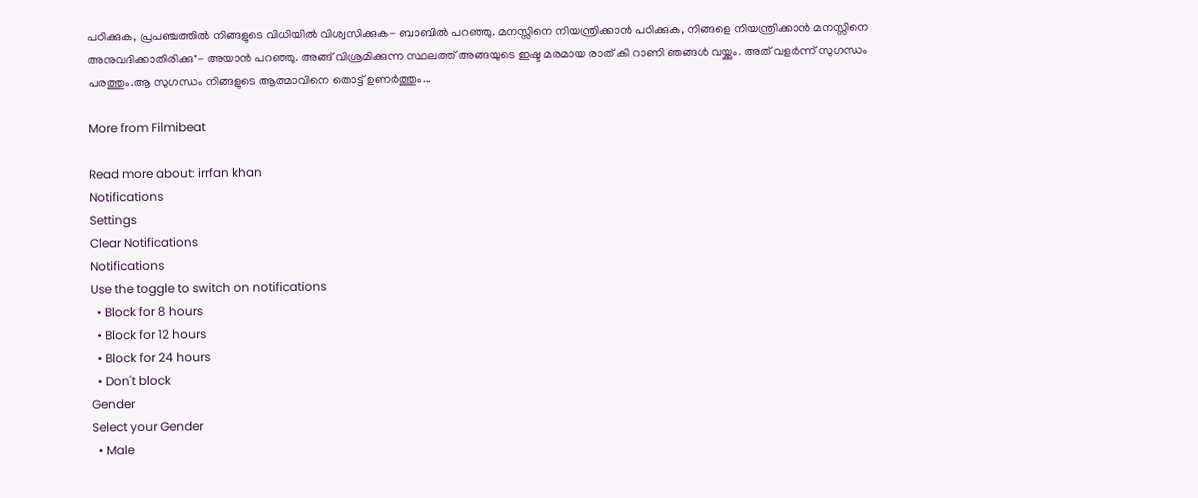പഠിക്കുക, പ്രപഞ്ചത്തിൽ നിങ്ങളുടെ വിധിയിൽ വിശ്വസിക്കുക- ബാബിൽ പറഞ്ഞു. മനസ്സിനെ നിയന്ത്രിക്കാൻ പഠിക്കുക, നിങ്ങളെ നിയന്ത്രിക്കാൻ മനസ്സിനെ അനുവദിക്കാതിരിക്കു"- അയാൻ പറഞ്ഞു. അങ്ങ് വിശ്രമിക്കുന്ന സ്ഥലത്ത് അങ്ങയുടെ ഇഷ്ട മരമായ രാത് കി റാണി ഞങ്ങൾ വയ്ക്കും. അത് വളർന്ന് സുഗന്ധം പരത്തും.ആ സുഗന്ധം നിങ്ങളുടെ ആത്മാവിനെ തൊട്ട് ഉണർത്തും...

More from Filmibeat

Read more about: irrfan khan
Notifications
Settings
Clear Notifications
Notifications
Use the toggle to switch on notifications
  • Block for 8 hours
  • Block for 12 hours
  • Block for 24 hours
  • Don't block
Gender
Select your Gender
  • Male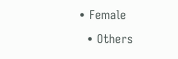• Female
  • Others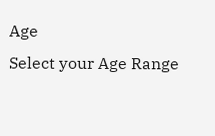Age
Select your Age Range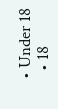• Under 18
  • 18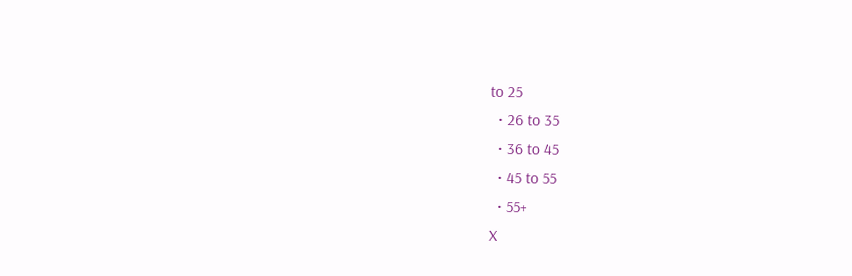to 25
  • 26 to 35
  • 36 to 45
  • 45 to 55
  • 55+
X